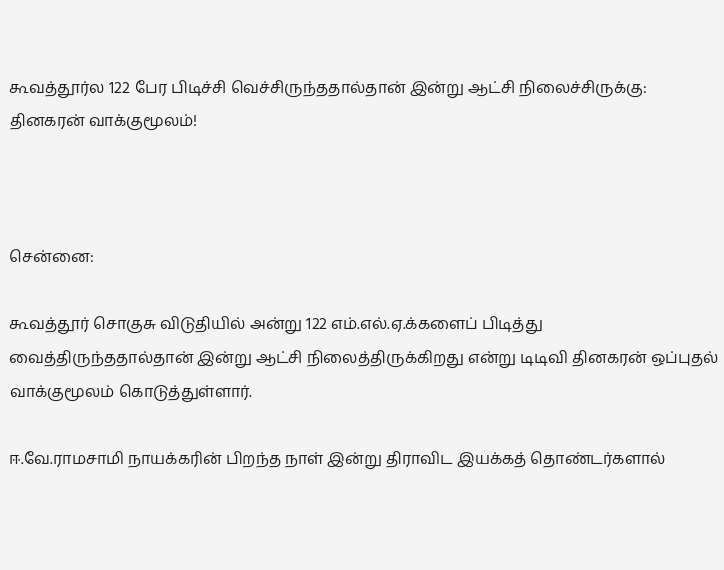கூவத்தூர்ல 122 பேர பிடிச்சி வெச்சிருந்ததால்தான் இன்று ஆட்சி நிலைச்சிருக்கு: தினகரன் வாக்குமூலம்!



சென்னை:

கூவத்தூர் சொகுசு விடுதியில் அன்று 122 எம்.எல்.ஏ.க்களைப் பிடித்து வைத்திருந்ததால்தான் இன்று ஆட்சி நிலைத்திருக்கிறது என்று டிடிவி தினகரன் ஒப்புதல் வாக்குமூலம் கொடுத்துள்ளார்.

ஈ.வே.ராமசாமி நாயக்கரின் பிறந்த நாள் இன்று திராவிட இயக்கத் தொண்டர்களால்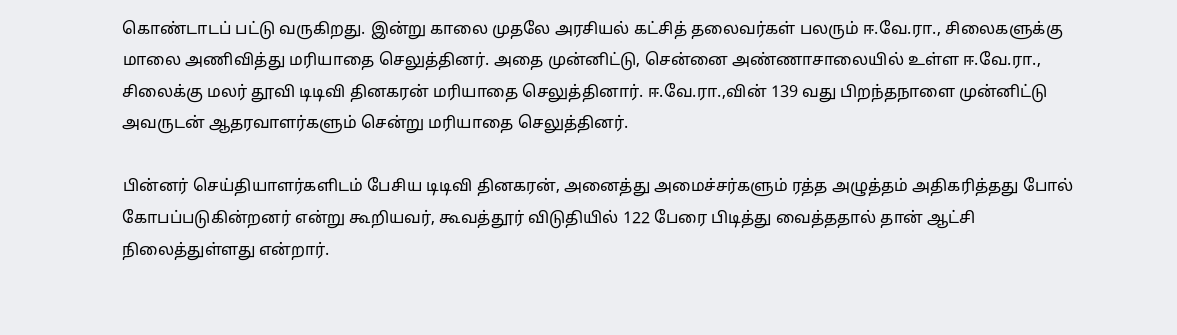கொண்டாடப் பட்டு வருகிறது. இன்று காலை முதலே அரசியல் கட்சித் தலைவர்கள் பலரும் ஈ.வே.ரா., சிலைகளுக்கு மாலை அணிவித்து மரியாதை செலுத்தினர். அதை முன்னிட்டு, சென்னை அண்ணாசாலையில் உள்ள ஈ.வே.ரா., சிலைக்கு மலர் தூவி டிடிவி தினகரன் மரியாதை செலுத்தினார். ஈ.வே.ரா.,வின் 139 வது பிறந்தநாளை முன்னிட்டு அவருடன் ஆதரவாளர்களும் சென்று மரியாதை செலுத்தினர்.

பின்னர் செய்தியாளர்களிடம் பேசிய டிடிவி தினகரன், அனைத்து அமைச்சர்களும் ரத்த அழுத்தம் அதிகரித்தது போல் கோபப்படுகின்றனர் என்று கூறியவர், கூவத்தூர் விடுதியில் 122 பேரை பிடித்து வைத்ததால் தான் ஆட்சி நிலைத்துள்ளது என்றார்.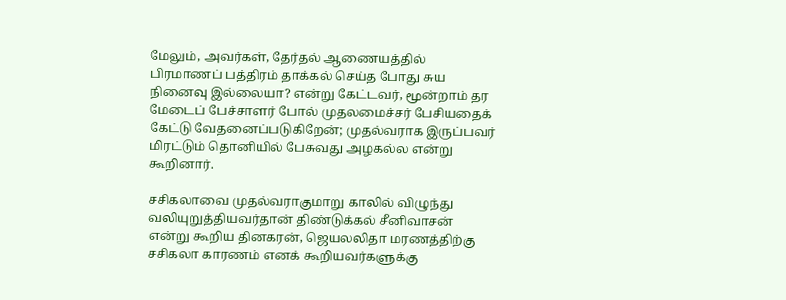மேலும், அவர்கள், தேர்தல் ஆணையத்தில் பிரமாணப் பத்திரம் தாக்கல் செய்த போது சுய நினைவு இல்லையா? என்று கேட்டவர், மூன்றாம் தர மேடைப் பேச்சாளர் போல் முதலமைச்சர் பேசியதைக் கேட்டு வேதனைப்படுகிறேன்; முதல்வராக இருப்பவர் மிரட்டும் தொனியில் பேசுவது அழகல்ல என்று கூறினார்.

சசிகலாவை முதல்வராகுமாறு காலில் விழுந்து வலியுறுத்தியவர்தான் திண்டுக்கல் சீனிவாசன் என்று கூறிய தினகரன், ஜெயலலிதா மரணத்திற்கு சசிகலா காரணம் எனக் கூறியவர்களுக்கு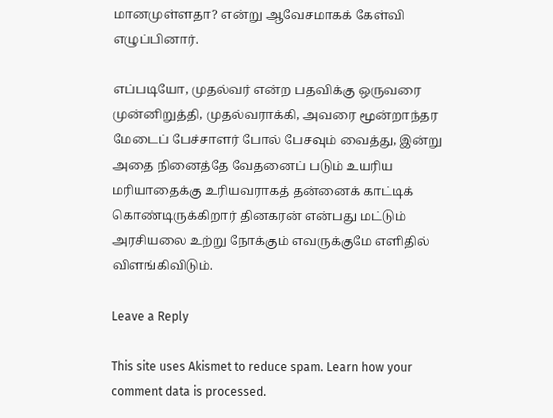மானமுள்ளதா? என்று ஆவேசமாகக் கேள்வி எழுப்பினார்.

எப்படியோ, முதல்வர் என்ற பதவிக்கு ஒருவரை முன்னிறுத்தி, முதல்வராக்கி, அவரை மூன்றாந்தர மேடைப் பேச்சாளர் போல் பேசவும் வைத்து, இன்று அதை நினைத்தே வேதனைப் படும் உயரிய மரியாதைக்கு உரியவராகத் தன்னைக் காட்டிக் கொண்டிருக்கிறார் தினகரன் என்பது மட்டும் அரசியலை உற்று நோக்கும் எவருக்குமே எளிதில் விளங்கிவிடும்.

Leave a Reply

This site uses Akismet to reduce spam. Learn how your comment data is processed.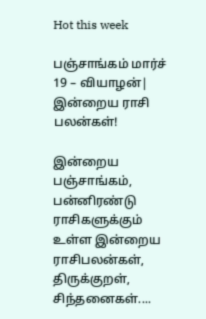Hot this week

பஞ்சாங்கம் மார்ச் 19 – வியாழன்| இன்றைய ராசி பலன்கள்!

இன்றைய பஞ்சாங்கம், பன்னிரண்டு ராசிகளுக்கும் உள்ள இன்றைய ராசிபலன்கள், திருக்குறள், சிந்தனைகள்....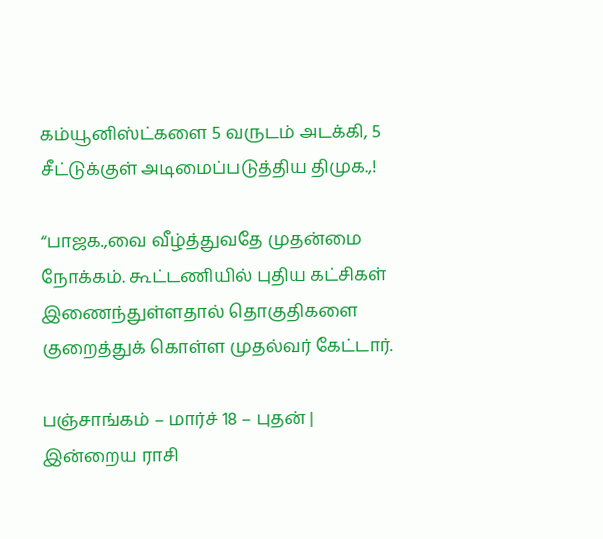கம்யூனிஸ்ட்களை 5 வருடம் அடக்கி, 5 சீட்டுக்குள் அடிமைப்படுத்திய திமுக.,!

“பாஜக.,வை வீழ்த்துவதே முதன்மை நோக்கம். கூட்டணியில் புதிய கட்சிகள் இணைந்துள்ளதால் தொகுதிகளை குறைத்துக் கொள்ள முதல்வர் கேட்டார்.

பஞ்சாங்கம் – மார்ச் 18 – புதன் | இன்றைய ராசி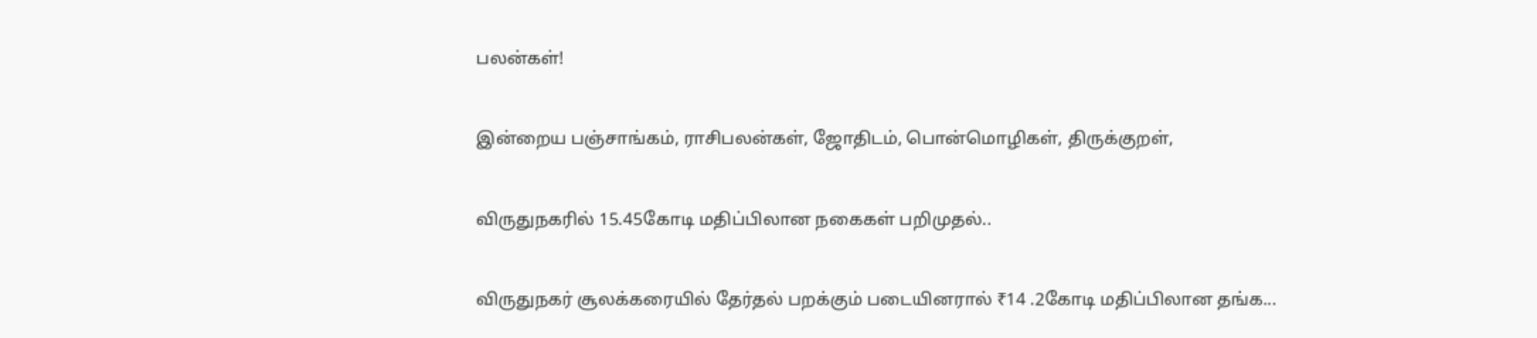பலன்கள்!

இன்றைய பஞ்சாங்கம், ராசிபலன்கள், ஜோதிடம், பொன்மொழிகள், திருக்குறள்,

விருதுநகரில் 15.45கோடி மதிப்பிலான நகைகள் பறிமுதல்..

விருதுநகர் சூலக்கரையில் தேர்தல் பறக்கும் படையினரால் ₹14 .2கோடி மதிப்பிலான தங்க...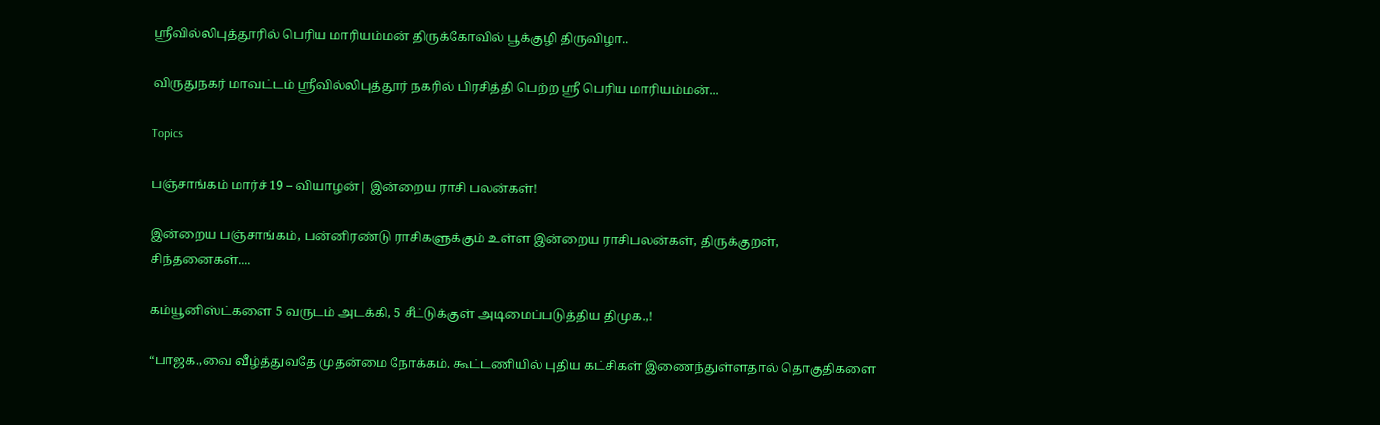ஸ்ரீவில்லிபுத்தூரில் பெரிய மாரியம்மன் திருக்கோவில் பூக்குழி திருவிழா..

விருதுநகர் மாவட்டம் ஸ்ரீவில்லிபுத்தூர் நகரில் பிரசித்தி பெற்ற ஸ்ரீ பெரிய மாரியம்மன்...

Topics

பஞ்சாங்கம் மார்ச் 19 – வியாழன்| இன்றைய ராசி பலன்கள்!

இன்றைய பஞ்சாங்கம், பன்னிரண்டு ராசிகளுக்கும் உள்ள இன்றைய ராசிபலன்கள், திருக்குறள், சிந்தனைகள்....

கம்யூனிஸ்ட்களை 5 வருடம் அடக்கி, 5 சீட்டுக்குள் அடிமைப்படுத்திய திமுக.,!

“பாஜக.,வை வீழ்த்துவதே முதன்மை நோக்கம். கூட்டணியில் புதிய கட்சிகள் இணைந்துள்ளதால் தொகுதிகளை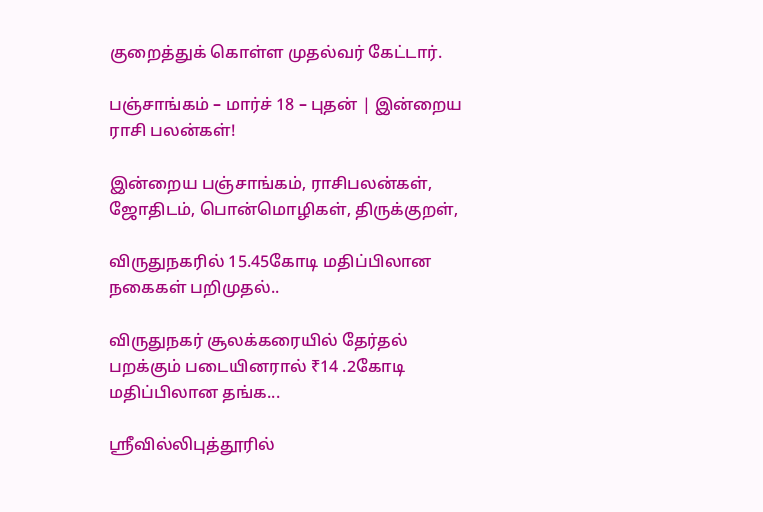குறைத்துக் கொள்ள முதல்வர் கேட்டார்.

பஞ்சாங்கம் – மார்ச் 18 – புதன் | இன்றைய ராசி பலன்கள்!

இன்றைய பஞ்சாங்கம், ராசிபலன்கள், ஜோதிடம், பொன்மொழிகள், திருக்குறள்,

விருதுநகரில் 15.45கோடி மதிப்பிலான நகைகள் பறிமுதல்..

விருதுநகர் சூலக்கரையில் தேர்தல் பறக்கும் படையினரால் ₹14 .2கோடி மதிப்பிலான தங்க...

ஸ்ரீவில்லிபுத்தூரில்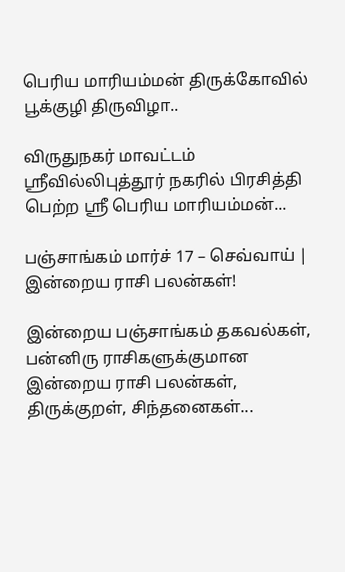பெரிய மாரியம்மன் திருக்கோவில் பூக்குழி திருவிழா..

விருதுநகர் மாவட்டம் ஸ்ரீவில்லிபுத்தூர் நகரில் பிரசித்தி பெற்ற ஸ்ரீ பெரிய மாரியம்மன்...

பஞ்சாங்கம் மார்ச் 17 – செவ்வாய் | இன்றைய ராசி பலன்கள்!

இன்றைய பஞ்சாங்கம் தகவல்கள், பன்னிரு ராசிகளுக்குமான இன்றைய ராசி பலன்கள், திருக்குறள், சிந்தனைகள்...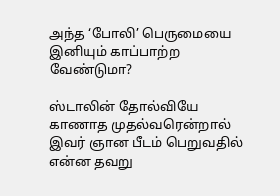அந்த ‘போலி’ பெருமையை இனியும் காப்பாற்ற வேண்டுமா?

ஸ்டாலின் தோல்வியே காணாத முதல்வரென்றால் இவர் ஞான பீடம் பெறுவதில் என்ன தவறு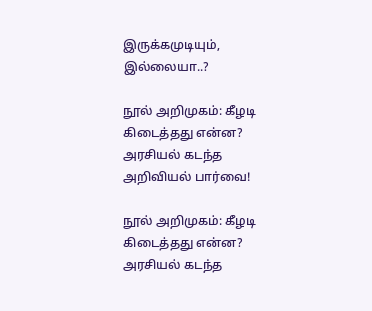இருக்கமுடியும், இல்லையா..?

நூல் அறிமுகம்: கீழடி கிடைத்தது என்ன? அரசியல் கடந்த அறிவியல் பார்வை!

நூல் அறிமுகம்: கீழடி கிடைத்தது என்ன? அரசியல் கடந்த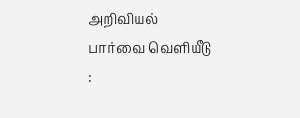அறிவியல் பார்வை வெளியீடு :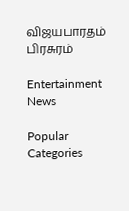விஜயபாரதம் பிரசுரம்

Entertainment News

Popular Categories